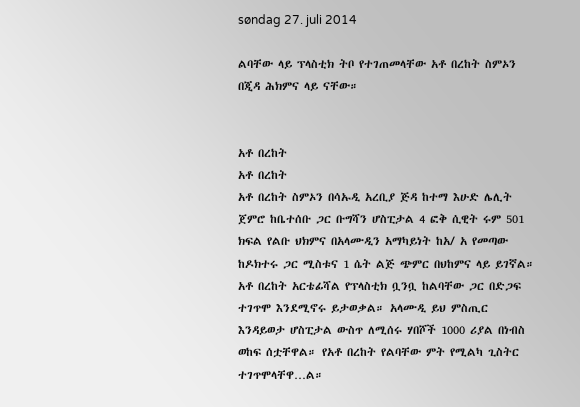søndag 27. juli 2014

ልባቸው ላይ ፕላስቲክ ትቦ የተገጠመላቸው አቶ በረከት ስምኦን በጂዳ ሕክምና ላይ ናቸው።


አቶ በረከት
አቶ በረከት
አቶ በረከት ስምኦን በሳኡዲ አረቢያ ጅዳ ከተማ እሁድ ሌሊት ጀምሮ ከቤተሰቡ ጋር ቡግሻን ሆስፒታል 4 ፎቅ ሲዊት ሩም 501 ክፍል የልቡ ህክምና በአላሙዲን አማካይነት ከአ/ አ የመጣው ከዶክተሩ ጋር ሚስቱና 1 ሴት ልጅ ጭምር በህከምና ላይ ይገኛል። አቶ በረከት አርቴፊሻል የፕላስቲክ ቧንቧ ከልባቸው ጋር በድጋፍ ተገጥሞ እንደሚኖሩ ይታወቃል። አላሙዲ ይህ ምስጢር እንዳይወታ ሆስፒታል ውስጥ ለሚሰሩ ሃበሾች 1000 ሪያል በነብስ ወከፍ ሰቷቸዋል። የአቶ በረከት የልባቸው ምት የሚልካ ጊስትር ተገጥሞላቸዋ…ል።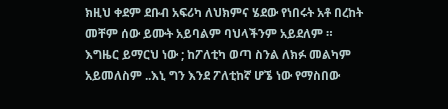ክዚህ ቀደም ደቡብ አፍሪካ ለህክምና ሄደው የነበሩት አቶ በረከት መቸም ሰው ይሙት አይባልም ባህላችንም አይደለም ። እግዜር ይማርህ ነው ; ከፖለቲካ ወጣ ስንል ለክፉ መልካም አይመለስም ..እኒ ግን እንደ ፖለቲከኛ ሆኜ ነው የማስበው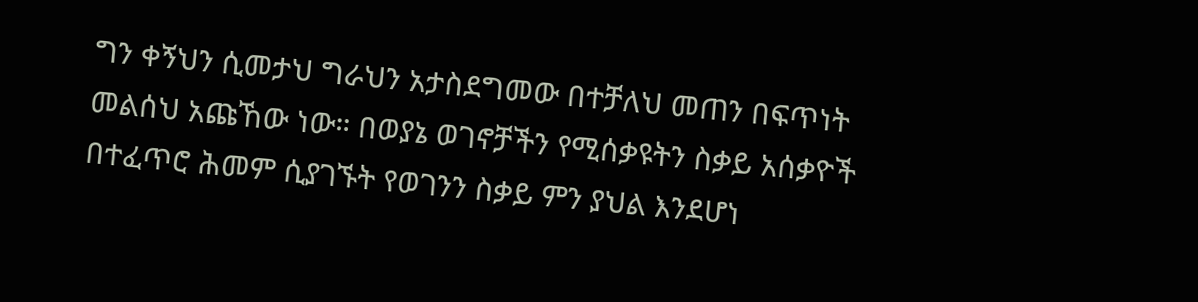ግን ቀኝህን ሲመታህ ግራህን አታስደግመው በተቻለህ መጠን በፍጥነት መልሰህ አጩኸው ነው። በወያኔ ወገኖቻችን የሚሰቃዩትን ስቃይ አሰቃዮች በተፈጥሮ ሕመም ሲያገኙት የወገንን ስቃይ ምን ያህል እንደሆነ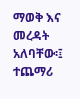ማወቅ እና መረዳት አለባቸው፡፤
ተጨማሪ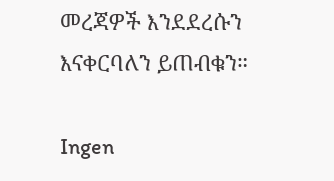መረጃዎች እንደደረሱን እናቀርባለን ይጠብቁን።

Ingen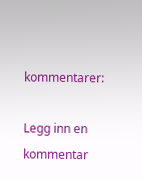kommentarer:

Legg inn en kommentar